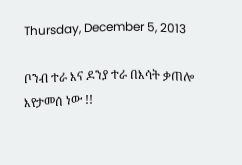Thursday, December 5, 2013

ቦንብ ተራ እና ዶንያ ተራ በእሳት ቃጠሎ እየታመሰ ነው !!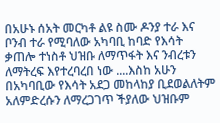በአሁኑ ሰአት መርካቶ ልዩ ስሙ ዶንያ ተራ እና ቦንብ ተራ የሚባለው አካባቢ ከባድ የእሳት ቃጠሎ ተነስቶ ህዝቡ ለማጥፋት እና ንብረቱን ለማትረፍ እየተረባረበ ነው ....እስከ አሁን በአካባቢው የእሳት አደጋ መከላከያ ቢደወልለትም አለምድረሱን ለማረጋገጥ ችያለው ህዝቡም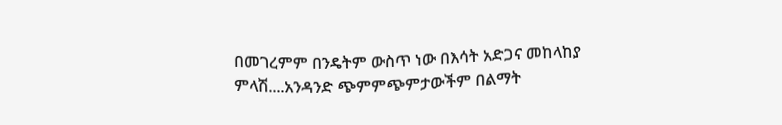በመገረምም በንዴትም ውስጥ ነው በእሳት አድጋና መከላከያ ምላሽ....አንዳንድ ጭምምጭምታውችም በልማት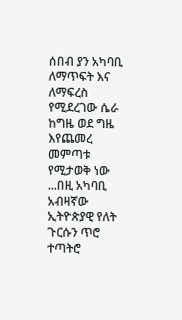ሰበብ ያን አካባቢ ለማጥፍት እና ለማፍረስ የሚደረገው ሴራ ከግዜ ወደ ግዜ እየጨመረ መምጣቱ የሚታወቅ ነው ...በዚ አካባቢ አብዛኛው ኢትዮጵያዊ የለት ጉርሱን ጥሮ ተጣትሮ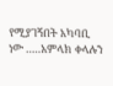የሚያገኝበት አካባቢ ነው .....አምላክ ቀላሉን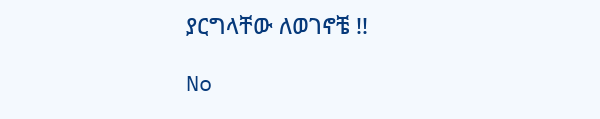ያርግላቸው ለወገኖቼ !!

No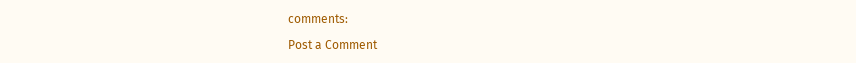comments:

Post a Comment